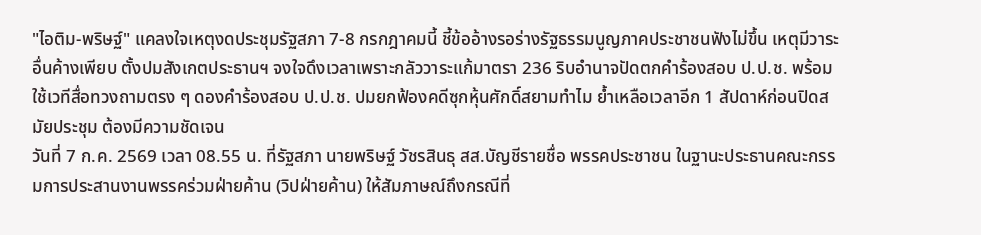"ไอติม-พริษฐ์" แคลงใจเหตุงดประชุมรัฐสภา 7-8 กรกฎาคมนี้ ชี้ข้ออ้างรอร่างรัฐธรรมนูญภาคประชาชนฟังไม่ขึ้น เหตุมีวาระอื่นค้างเพียบ ตั้งปมสังเกตประธานฯ จงใจดึงเวลาเพราะกลัววาระแก้มาตรา 236 ริบอำนาจปัดตกคำร้องสอบ ป.ป.ช. พร้อมใช้เวทีสื่อทวงถามตรง ๆ ดองคำร้องสอบ ป.ป.ช. ปมยกฟ้องคดีซุกหุ้นศักดิ์สยามทำไม ย้ำเหลือเวลาอีก 1 สัปดาห์ก่อนปิดสมัยประชุม ต้องมีความชัดเจน
วันที่ 7 ก.ค. 2569 เวลา 08.55 น. ที่รัฐสภา นายพริษฐ์ วัชรสินธุ สส.บัญชีรายชื่อ พรรคประชาชน ในฐานะประธานคณะกรรมการประสานงานพรรคร่วมฝ่ายค้าน (วิปฝ่ายค้าน) ให้สัมภาษณ์ถึงกรณีที่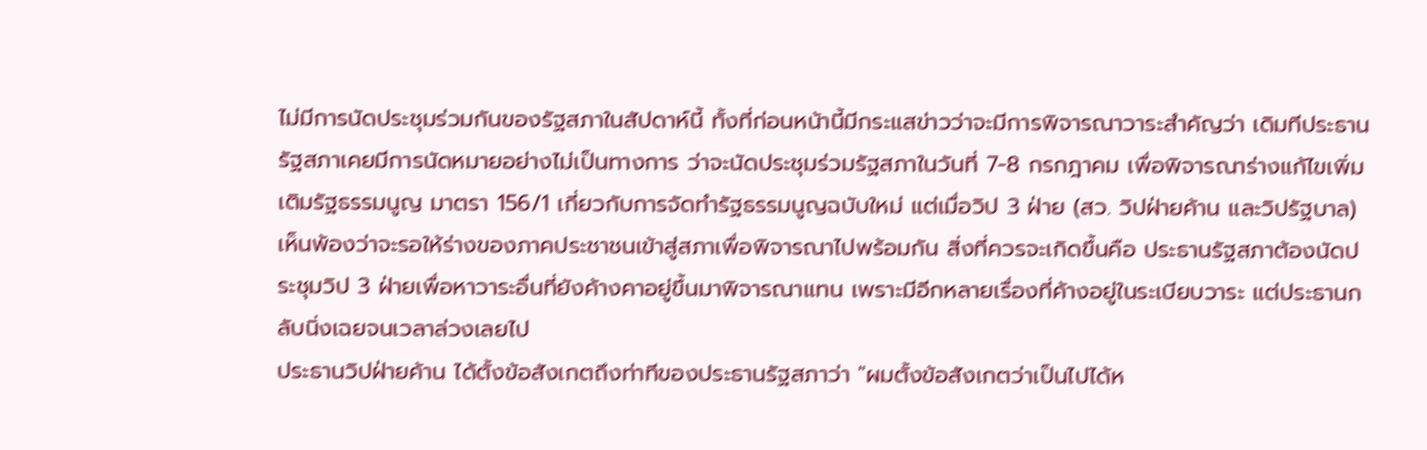ไม่มีการนัดประชุมร่วมกันของรัฐสภาในสัปดาห์นี้ ทั้งที่ก่อนหน้านี้มีกระแสข่าวว่าจะมีการพิจารณาวาระสำคัญว่า เดิมทีประธานรัฐสภาเคยมีการนัดหมายอย่างไม่เป็นทางการ ว่าจะนัดประชุมร่วมรัฐสภาในวันที่ 7-8 กรกฎาคม เพื่อพิจารณาร่างแก้ไขเพิ่มเติมรัฐธรรมนูญ มาตรา 156/1 เกี่ยวกับการจัดทำรัฐธรรมนูญฉบับใหม่ แต่เมื่อวิป 3 ฝ่าย (สว. วิปฝ่ายค้าน และวิปรัฐบาล) เห็นพ้องว่าจะรอให้ร่างของภาคประชาชนเข้าสู่สภาเพื่อพิจารณาไปพร้อมกัน สิ่งที่ควรจะเกิดขึ้นคือ ประธานรัฐสภาต้องนัดประชุมวิป 3 ฝ่ายเพื่อหาวาระอื่นที่ยังค้างคาอยู่ขึ้นมาพิจารณาแทน เพราะมีอีกหลายเรื่องที่ค้างอยู่ในระเบียบวาระ แต่ประธานกลับนิ่งเฉยจนเวลาล่วงเลยไป
ประธานวิปฝ่ายค้าน ได้ตั้งข้อสังเกตถึงท่าทีของประธานรัฐสภาว่า "ผมตั้งข้อสังเกตว่าเป็นไปได้ห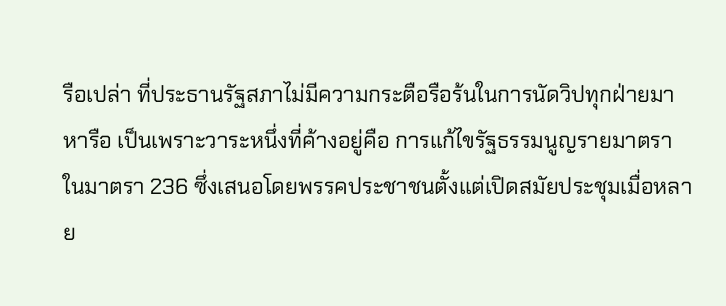รือเปล่า ที่ประธานรัฐสภาไม่มีความกระตือรือร้นในการนัดวิปทุกฝ่ายมาหารือ เป็นเพราะวาระหนึ่งที่ค้างอยู่คือ การแก้ไขรัฐธรรมนูญรายมาตรา ในมาตรา 236 ซึ่งเสนอโดยพรรคประชาชนตั้งแต่เปิดสมัยประชุมเมื่อหลาย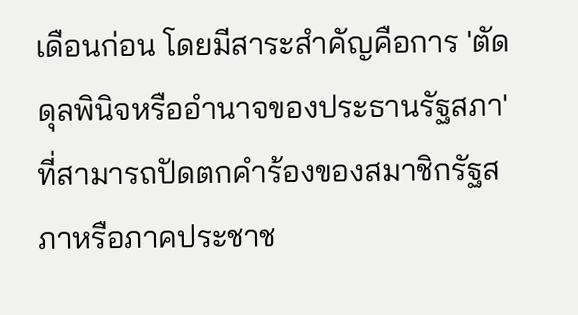เดือนก่อน โดยมีสาระสำคัญคือการ 'ตัดดุลพินิจหรืออำนาจของประธานรัฐสภา' ที่สามารถปัดตกคำร้องของสมาชิกรัฐสภาหรือภาคประชาช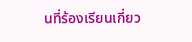นที่ร้องเรียนเกี่ยว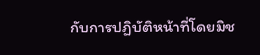กับการปฏิบัติหน้าที่โดยมิช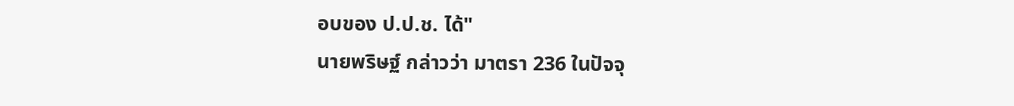อบของ ป.ป.ช. ได้"
นายพริษฐ์ กล่าวว่า มาตรา 236 ในปัจจุ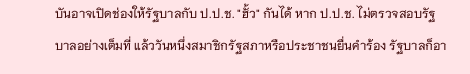บันอาจเปิดช่องให้รัฐบาลกับ ป.ป.ช. "ฮั้ว" กันได้ หาก ป.ป.ช. ไม่ตรวจสอบรัฐบาลอย่างเต็มที่ แล้ววันหนึ่งสมาชิกรัฐสภาหรือประชาชนยื่นคำร้อง รัฐบาลก็อา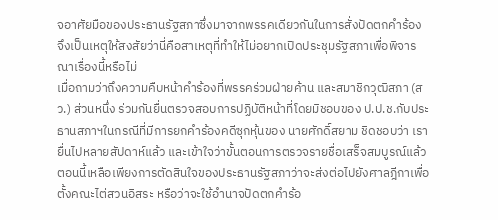จอาศัยมือของประธานรัฐสภาซึ่งมาจากพรรคเดียวกันในการสั่งปัดตกคำร้อง จึงเป็นเหตุให้สงสัยว่านี่คือสาเหตุที่ทำให้ไม่อยากเปิดประชุมรัฐสภาเพื่อพิจารณาเรื่องนี้หรือไม่
เมื่อถามว่าถึงความคืบหน้าคำร้องที่พรรคร่วมฝ่ายค้าน และสมาชิกวุฒิสภา (สว.) ส่วนหนึ่ง ร่วมกันยื่นตรวจสอบการปฏิบัติหน้าที่โดยมิชอบของ ป.ป.ช.กับประธานสภาฯในกรณีที่มีการยกคำร้องคดีซุกหุ้นของ นายศักดิ์สยาม ชิดชอบว่า เรายื่นไปหลายสัปดาห์แล้ว และเข้าใจว่าขั้นตอนการตรวจรายชื่อเสร็จสมบูรณ์แล้ว ตอนนี้เหลือเพียงการตัดสินใจของประธานรัฐสภาว่าจะส่งต่อไปยังศาลฎีกาเพื่อตั้งคณะไต่สวนอิสระ หรือว่าจะใช้อำนาจปัดตกคำร้อ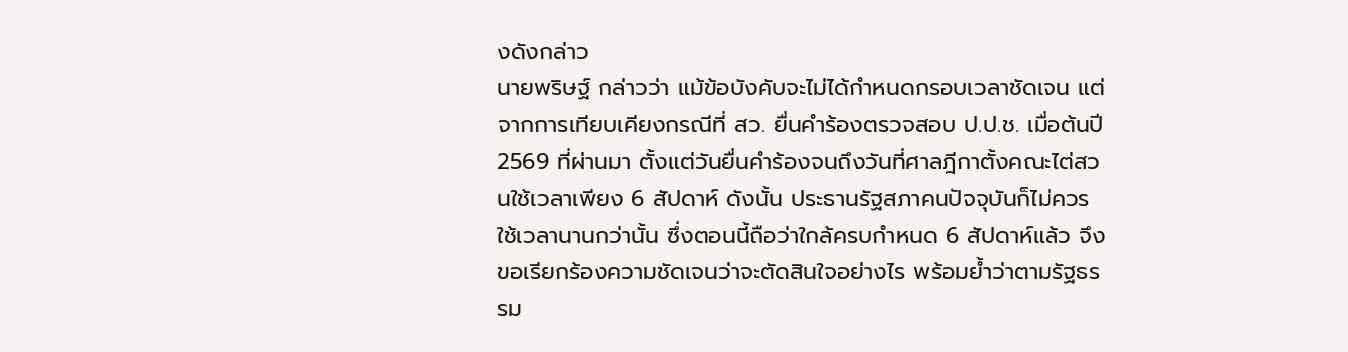งดังกล่าว
นายพริษฐ์ กล่าวว่า แม้ข้อบังคับจะไม่ได้กำหนดกรอบเวลาชัดเจน แต่จากการเทียบเคียงกรณีที่ สว. ยื่นคำร้องตรวจสอบ ป.ป.ช. เมื่อต้นปี 2569 ที่ผ่านมา ตั้งแต่วันยื่นคำร้องจนถึงวันที่ศาลฎีกาตั้งคณะไต่สวนใช้เวลาเพียง 6 สัปดาห์ ดังนั้น ประธานรัฐสภาคนปัจจุบันก็ไม่ควรใช้เวลานานกว่านั้น ซึ่งตอนนี้ถือว่าใกล้ครบกำหนด 6 สัปดาห์แล้ว จึงขอเรียกร้องความชัดเจนว่าจะตัดสินใจอย่างไร พร้อมย้ำว่าตามรัฐธรรม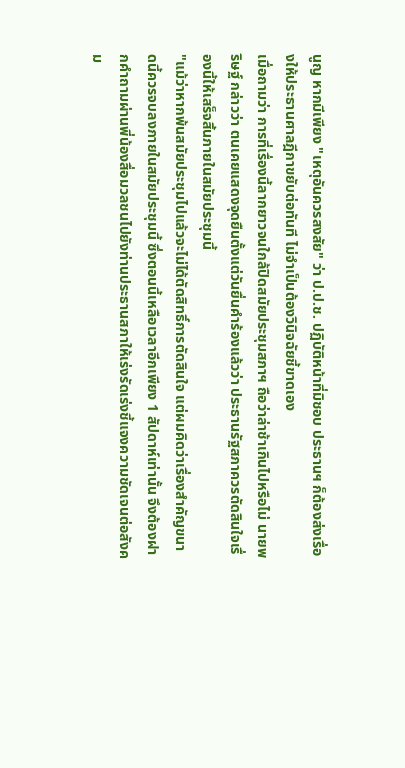นูญ หากมีเพียง "เหตุอันควรสงสัย" ว่า ป.ป.ช. ปฏิบัติหน้าที่มิชอบ ประธานฯ ก็ต้องส่งเรื่องให้ประธานศาลฎีกาขยับต่อทันที ไม่จำเป็นต้องวินิจฉัยชี้ขาดเอง
เมื่อถามว่า การที่เรื่องนี้ลากยาวจนใกล้ปิดสมัยประชุมสภาฯ ถือว่าล่าช้าเกินไปหรือไม่ นายพริษฐ์ กล่าวว่า ตนเคยแสดงจุดยืนตั้งแต่วันยื่นคำร้องแล้วว่า ประธานรัฐสภาควรตัดสินใจเรื่องนี้ให้เสร็จสิ้นภายในสมัยประชุมนี้
"แม้ว่าหากพ้นสมัยประชุมไปแล้วจะไม่ได้ตัดสิทธิ์การตัดสินใจ แต่ผมคิดว่าเรื่องสำคัญขนาดนี้ควรจบลงภายในสมัยประชุมนี้ ซึ่งตอนนี้เหลือเวลาอีกเพียง 1 สัปดาห์เท่านั้น จึงต้องฝากคำถามผ่านพี่น้องสื่อมวลชนไปยังท่านประธานสภาให้เร่งรัดเร่งชี้แจงความชัดเจนต่อสังคม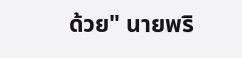ด้วย" นายพริ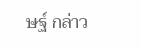ษฐ์ กล่าว